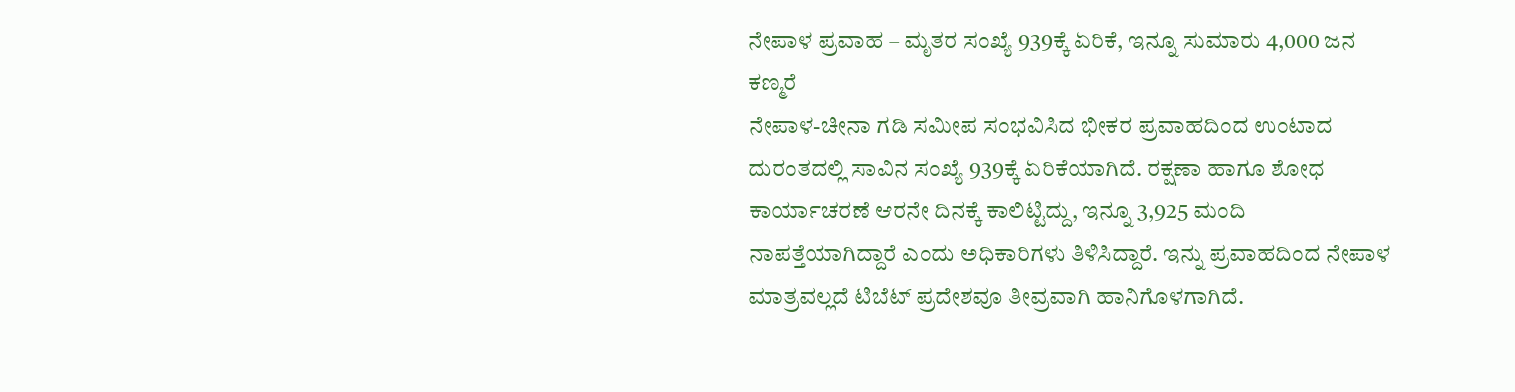ನೇಪಾಳ ಪ್ರವಾಹ – ಮೃತರ ಸಂಖ್ಯೆ 939ಕ್ಕೆ ಏರಿಕೆ, ಇನ್ನೂ ಸುಮಾರು 4,000 ಜನ ಕಣ್ಮರೆ
ನೇಪಾಳ-ಚೀನಾ ಗಡಿ ಸಮೀಪ ಸಂಭವಿಸಿದ ಭೀಕರ ಪ್ರವಾಹದಿಂದ ಉಂಟಾದ ದುರಂತದಲ್ಲಿ ಸಾವಿನ ಸಂಖ್ಯೆ 939ಕ್ಕೆ ಏರಿಕೆಯಾಗಿದೆ. ರಕ್ಷಣಾ ಹಾಗೂ ಶೋಧ ಕಾರ್ಯಾಚರಣೆ ಆರನೇ ದಿನಕ್ಕೆ ಕಾಲಿಟ್ಟಿದ್ದು, ಇನ್ನೂ 3,925 ಮಂದಿ ನಾಪತ್ತೆಯಾಗಿದ್ದಾರೆ ಎಂದು ಅಧಿಕಾರಿಗಳು ತಿಳಿಸಿದ್ದಾರೆ. ಇನ್ನು ಪ್ರವಾಹದಿಂದ ನೇಪಾಳ ಮಾತ್ರವಲ್ಲದೆ ಟಿಬೆಟ್ ಪ್ರದೇಶವೂ ತೀವ್ರವಾಗಿ ಹಾನಿಗೊಳಗಾಗಿದೆ.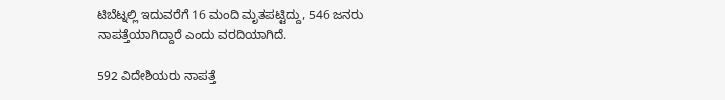ಟಿಬೆಟ್ನಲ್ಲಿ ಇದುವರೆಗೆ 16 ಮಂದಿ ಮೃತಪಟ್ಟಿದ್ದು, 546 ಜನರು ನಾಪತ್ತೆಯಾಗಿದ್ದಾರೆ ಎಂದು ವರದಿಯಾಗಿದೆ.

592 ವಿದೇಶಿಯರು ನಾಪತ್ತೆ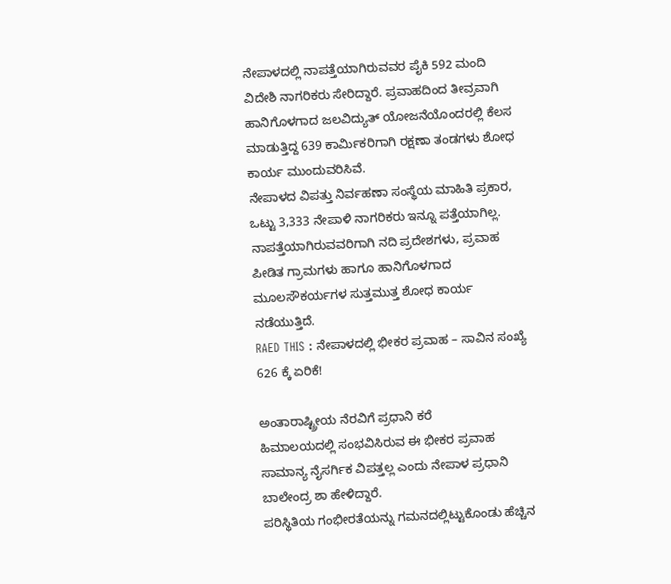ನೇಪಾಳದಲ್ಲಿ ನಾಪತ್ತೆಯಾಗಿರುವವರ ಪೈಕಿ 592 ಮಂದಿ ವಿದೇಶಿ ನಾಗರಿಕರು ಸೇರಿದ್ದಾರೆ. ಪ್ರವಾಹದಿಂದ ತೀವ್ರವಾಗಿ ಹಾನಿಗೊಳಗಾದ ಜಲವಿದ್ಯುತ್ ಯೋಜನೆಯೊಂದರಲ್ಲಿ ಕೆಲಸ ಮಾಡುತ್ತಿದ್ದ 639 ಕಾರ್ಮಿಕರಿಗಾಗಿ ರಕ್ಷಣಾ ತಂಡಗಳು ಶೋಧ ಕಾರ್ಯ ಮುಂದುವರಿಸಿವೆ.
ನೇಪಾಳದ ವಿಪತ್ತು ನಿರ್ವಹಣಾ ಸಂಸ್ಥೆಯ ಮಾಹಿತಿ ಪ್ರಕಾರ, ಒಟ್ಟು 3,333 ನೇಪಾಳಿ ನಾಗರಿಕರು ಇನ್ನೂ ಪತ್ತೆಯಾಗಿಲ್ಲ. ನಾಪತ್ತೆಯಾಗಿರುವವರಿಗಾಗಿ ನದಿ ಪ್ರದೇಶಗಳು, ಪ್ರವಾಹ ಪೀಡಿತ ಗ್ರಾಮಗಳು ಹಾಗೂ ಹಾನಿಗೊಳಗಾದ ಮೂಲಸೌಕರ್ಯಗಳ ಸುತ್ತಮುತ್ತ ಶೋಧ ಕಾರ್ಯ ನಡೆಯುತ್ತಿದೆ.
RAED THIS : ನೇಪಾಳದಲ್ಲಿ ಭೀಕರ ಪ್ರವಾಹ – ಸಾವಿನ ಸಂಖ್ಯೆ 626 ಕ್ಕೆ ಏರಿಕೆ!

ಅಂತಾರಾಷ್ಟ್ರೀಯ ನೆರವಿಗೆ ಪ್ರಧಾನಿ ಕರೆ
ಹಿಮಾಲಯದಲ್ಲಿ ಸಂಭವಿಸಿರುವ ಈ ಭೀಕರ ಪ್ರವಾಹ ಸಾಮಾನ್ಯ ನೈಸರ್ಗಿಕ ವಿಪತ್ತಲ್ಲ ಎಂದು ನೇಪಾಳ ಪ್ರಧಾನಿ ಬಾಲೇಂದ್ರ ಶಾ ಹೇಳಿದ್ದಾರೆ.
ಪರಿಸ್ಥಿತಿಯ ಗಂಭೀರತೆಯನ್ನು ಗಮನದಲ್ಲಿಟ್ಟುಕೊಂಡು ಹೆಚ್ಚಿನ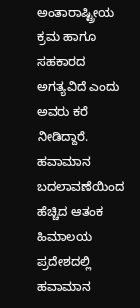ಅಂತಾರಾಷ್ಟ್ರೀಯ ಕ್ರಮ ಹಾಗೂ ಸಹಕಾರದ ಅಗತ್ಯವಿದೆ ಎಂದು ಅವರು ಕರೆ ನೀಡಿದ್ದಾರೆ.
ಹವಾಮಾನ ಬದಲಾವಣೆಯಿಂದ ಹೆಚ್ಚಿದ ಆತಂಕ
ಹಿಮಾಲಯ ಪ್ರದೇಶದಲ್ಲಿ ಹವಾಮಾನ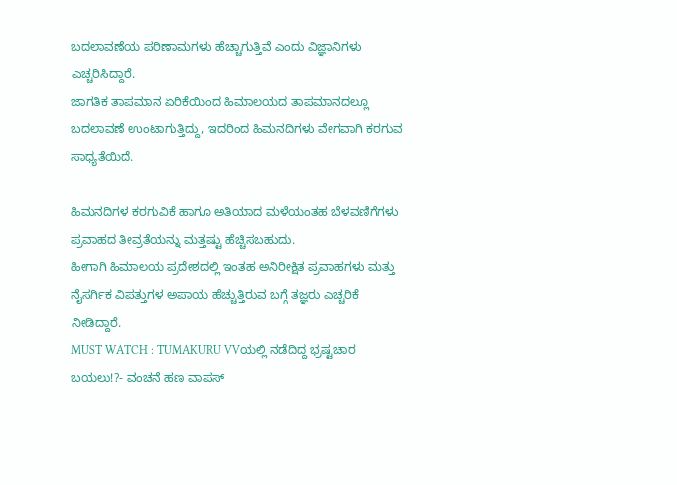ಬದಲಾವಣೆಯ ಪರಿಣಾಮಗಳು ಹೆಚ್ಚಾಗುತ್ತಿವೆ ಎಂದು ವಿಜ್ಞಾನಿಗಳು ಎಚ್ಚರಿಸಿದ್ದಾರೆ.
ಜಾಗತಿಕ ತಾಪಮಾನ ಏರಿಕೆಯಿಂದ ಹಿಮಾಲಯದ ತಾಪಮಾನದಲ್ಲೂ ಬದಲಾವಣೆ ಉಂಟಾಗುತ್ತಿದ್ದು, ಇದರಿಂದ ಹಿಮನದಿಗಳು ವೇಗವಾಗಿ ಕರಗುವ ಸಾಧ್ಯತೆಯಿದೆ.

ಹಿಮನದಿಗಳ ಕರಗುವಿಕೆ ಹಾಗೂ ಅತಿಯಾದ ಮಳೆಯಂತಹ ಬೆಳವಣಿಗೆಗಳು ಪ್ರವಾಹದ ತೀವ್ರತೆಯನ್ನು ಮತ್ತಷ್ಟು ಹೆಚ್ಚಿಸಬಹುದು.
ಹೀಗಾಗಿ ಹಿಮಾಲಯ ಪ್ರದೇಶದಲ್ಲಿ ಇಂತಹ ಅನಿರೀಕ್ಷಿತ ಪ್ರವಾಹಗಳು ಮತ್ತು ನೈಸರ್ಗಿಕ ವಿಪತ್ತುಗಳ ಅಪಾಯ ಹೆಚ್ಚುತ್ತಿರುವ ಬಗ್ಗೆ ತಜ್ಞರು ಎಚ್ಚರಿಕೆ ನೀಡಿದ್ದಾರೆ.
MUST WATCH : TUMAKURU VVಯಲ್ಲಿ ನಡೆದಿದ್ದ ಭ್ರಷ್ಟಚಾರ ಬಯಲು!?- ವಂಚನೆ ಹಣ ವಾಪಸ್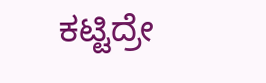ಕಟ್ಟಿದ್ರೇ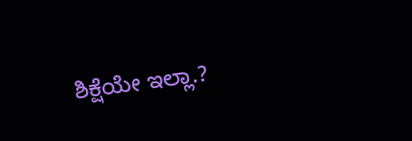ಶಿಕ್ಷೆಯೇ ಇಲ್ಲಾ.?